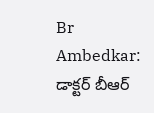Br Ambedkar: డాక్టర్ బీఆర్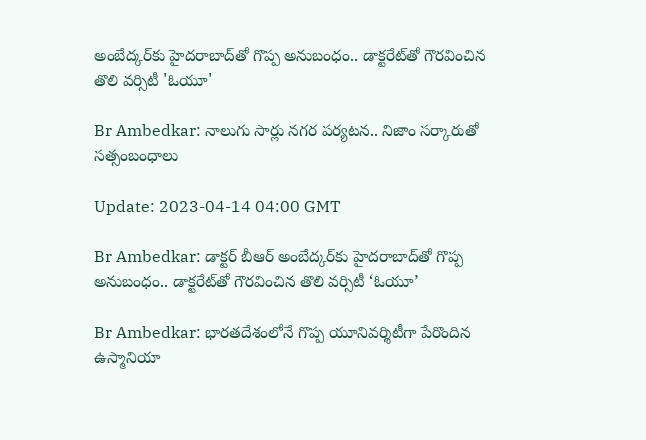అంబేద్కర్‌కు హైదరాబాద్‌తో గొప్ప అనుబంధం.. డాక్టరేట్‌తో గౌరవించిన తొలి వర్సిటీ 'ఓయూ'

Br Ambedkar: నాలుగు సార్లు నగర పర్యటన.. నిజాం సర్కారుతో సత్సంబంధాలు

Update: 2023-04-14 04:00 GMT

Br Ambedkar: డాక్టర్ బీఆర్ అంబేద్కర్‌కు హైదరాబాద్‌తో గొప్ప అనుబంధం.. డాక్టరేట్‌తో గౌరవించిన తొలి వర్సిటీ ‘ఓయూ’

Br Ambedkar: భారతదేశంలోనే గొప్ప యూనివర్శిటీగా పేరొందిన ఉస్మానియా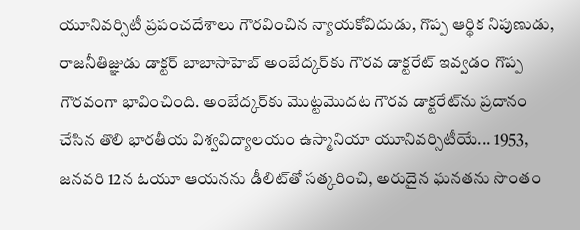యూనివర్సిటీ ప్రపంచదేశాలు గౌరవించిన న్యాయకోవిదుడు, గొప్ప ఆర్థిక నిపుణుడు, రాజనీతిజ్ఞుడు డాక్టర్ బాబాసాహెబ్ అంబేద్కర్‌కు గౌరవ డాక్టరేట్ ఇవ్వడం గొప్ప గౌరవంగా భావించింది. అంబేద్కర్‌కు మొట్టమొదట గౌరవ డాక్టరేట్‌ను ప్రదానం చేసిన తొలి భారతీయ విశ్వవిద్యాలయం ఉస్మానియా యూనివర్సిటీయే... 1953, జనవరి 12న ఓయూ ఆయనను డీలిట్‌తో సత్కరించి, అరుదైన ఘనతను సొంతం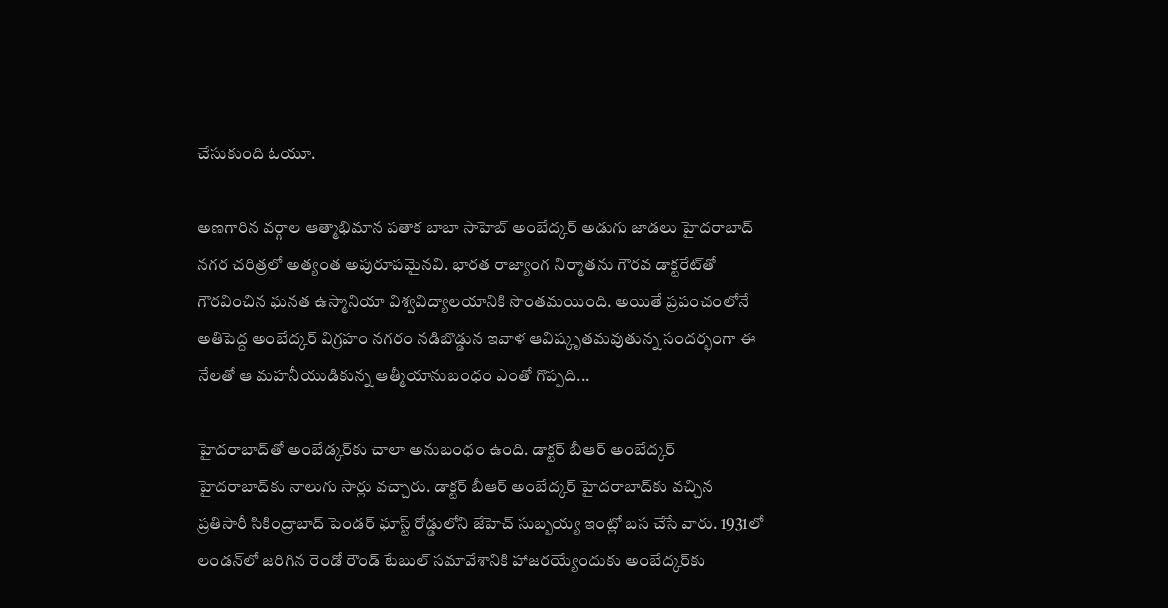చేసుకుంది ఓయూ.

అణగారిన వర్గాల ఆత్మాభిమాన పతాక బాబా సాహెబ్‌ అంబేద్కర్‌ అడుగు జాడలు హైదరాబాద్ నగర చరిత్రలో అత్యంత అపురూపమైనవి. భారత రాజ్యాంగ నిర్మాతను గౌరవ డాక్టరేట్‌తో గౌరవించిన ఘనత ఉస్మానియా విశ్వవిద్యాలయానికి సొంతమయింది. అయితే ప్రపంచంలోనే అతిపెద్ద అంబేద్కర్‌ విగ్రహం నగరం నడిబొడ్డున ఇవాళ ఆవిష్కృతమవుతున్న సందర్భంగా ఈ నేలతో ఆ మహనీయుడికున్న ఆత్మీయానుబంధం ఎంతో గొప్పది...

హైదరాబాద్‌తో అంబేడ్కర్‌కు చాలా అనుబంధం ఉంది. డాక్టర్‌ బీఆర్‌ అంబేద్కర్‌ హైదరాబాద్‌కు నాలుగు సార్లు వచ్చారు. డాక్టర్‌ బీఆర్‌ అంబేద్కర్‌ హైదరాబాద్‌కు వచ్చిన ప్రతిసారీ సికింద్రాబాద్‌ పెండర్‌ ఘాస్ట్‌ రోడ్డులోని జేహెచ్‌ సుబ్బయ్య ఇంట్లో బస చేసే వారు. 1931లో లండన్‌లో జరిగిన రెండో రౌండ్ టేబుల్‌ సమావేశానికి హాజరయ్యేందుకు అంబేద్కర్‌కు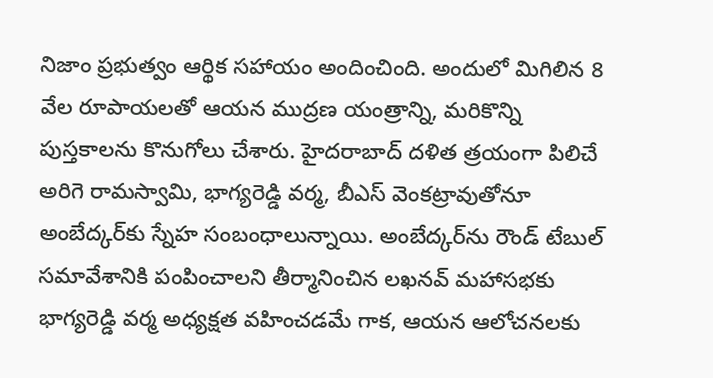నిజాం ప్రభుత్వం ఆర్థిక సహాయం అందించింది. అందులో మిగిలిన 8 వేల రూపాయలతో ఆయన ముద్రణ యంత్రాన్ని, మరికొన్ని పుస్తకాలను కొనుగోలు చేశారు. హైదరాబాద్‌ దళిత త్రయంగా పిలిచే అరిగె రామస్వామి, భాగ్యరెడ్డి వర్మ, బీఎస్‌ వెంకట్రావుతోనూ అంబేద్కర్‌కు స్నేహ సంబంధాలున్నాయి. అంబేద్కర్‌ను రౌండ్ టేబుల్‌ సమావేశానికి పంపించాలని తీర్మానించిన లఖనవ్‌ మహాసభకు భాగ్యరెడ్డి వర్మ అధ్యక్షత వహించడమే గాక, ఆయన ఆలోచనలకు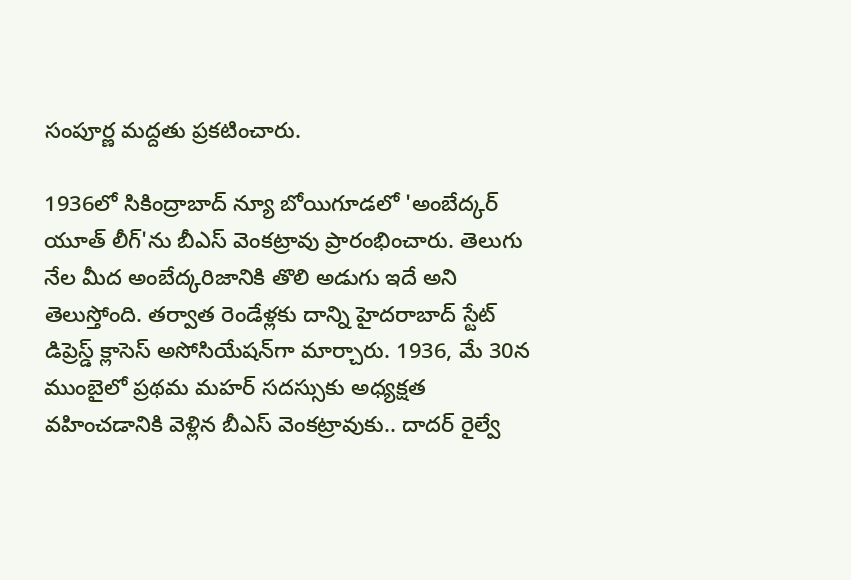సంపూర్ణ మద్దతు ప్రకటించారు.

1936లో సికింద్రాబాద్‌ న్యూ బోయిగూడలో 'అంబేద్కర్‌ యూత్‌ లీగ్‌'ను బీఎస్‌ వెంకట్రావు ప్రారంభించారు. తెలుగు నేల మీద అంబేద్కరిజానికి తొలి అడుగు ఇదే అని తెలుస్తోంది. తర్వాత రెండేళ్లకు దాన్ని హైదరాబాద్‌ స్టేట్‌ డిప్రెస్డ్‌ క్లాసెస్‌ అసోసియేషన్‌గా మార్చారు. 1936, మే 30న ముంబైలో ప్రథమ మహర్‌ సదస్సుకు అధ్యక్షత వహించడానికి వెళ్లిన బీఎస్‌ వెంకట్రావుకు.. దాదర్‌ రైల్వే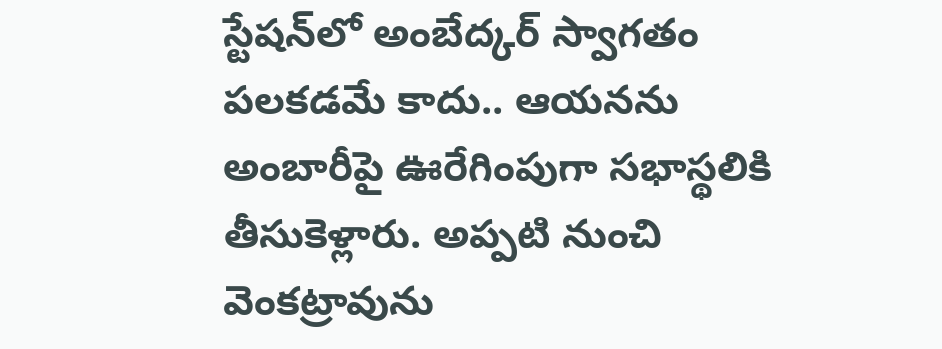స్టేషన్‌లో అంబేద్కర్‌ స్వాగతం పలకడమే కాదు.. ఆయనను అంబారీపై ఊరేగింపుగా సభాస్థలికి తీసుకెళ్లారు. అప్పటి నుంచి వెంకట్రావును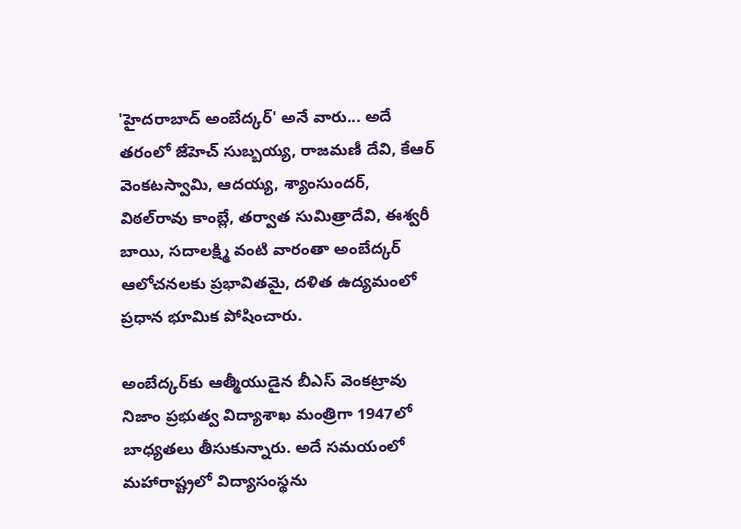'హైదరాబాద్‌ అంబేద్కర్‌' అనే వారు... అదే తరంలో జేహెచ్‌ సుబ్బయ్య, రాజమణీ దేవి, కేఆర్‌ వెంకటస్వామి, ఆదయ్య, శ్యాంసుందర్‌, విఠల్‌రావు కాంబ్లే, తర్వాత సుమిత్రాదేవి, ఈశ్వరీ బాయి, సదాలక్ష్మి వంటి వారంతా అంబేద్కర్‌ ఆలోచనలకు ప్రభావితమై, దళిత ఉద్యమంలో ప్రధాన భూమిక పోషించారు.

అంబేద్కర్‌కు ఆత్మీయుడైన బీఎస్‌ వెంకట్రావు నిజాం ప్రభుత్వ విద్యాశాఖ మంత్రిగా 1947లో బాధ్యతలు తీసుకున్నారు. అదే సమయంలో మహారాష్ట్రలో విద్యాసంస్థను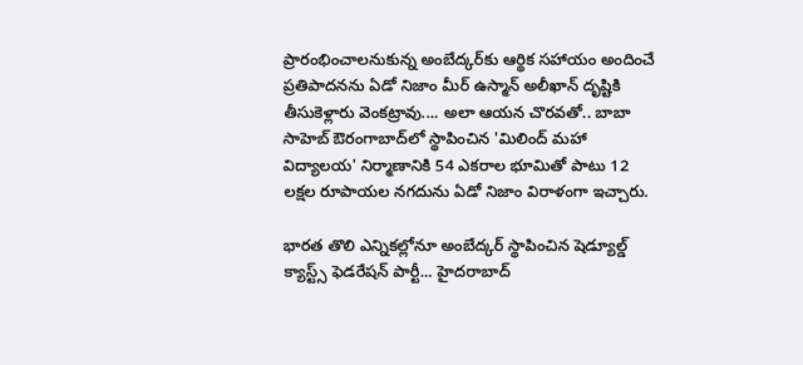ప్రారంభించాలనుకున్న అంబేద్కర్‌కు ఆర్థిక సహాయం అందించే ప్రతిపాదనను ఏడో నిజాం మీర్‌ ఉస్మాన్‌ అలీఖాన్‌ దృష్టికి తీసుకెళ్లారు వెంకట్రావు.... అలా ఆయన చొరవతో.. బాబా సాహెబ్‌ ఔరంగాబాద్‌లో స్థాపించిన 'మిలింద్‌ మహా విద్యాలయ' నిర్మాణానికి 54 ఎకరాల భూమితో పాటు 12 లక్షల రూపాయల నగదును ఏడో నిజాం విరాళంగా ఇచ్చారు.

భారత తొలి ఎన్నికల్లోనూ అంబేద్కర్‌ స్థాపించిన షెడ్యూల్డ్‌ క్యాస్ట్స్‌ ఫెడరేషన్‌ పార్టీ... హైదరాబాద్‌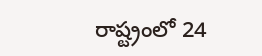రాష్ట్రంలో 24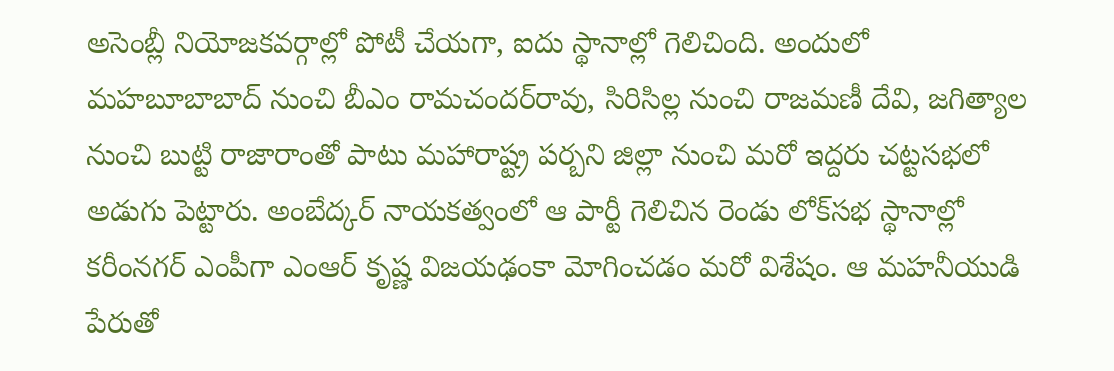అసెంబ్లీ నియోజకవర్గాల్లో పోటీ చేయగా, ఐదు స్థానాల్లో గెలిచింది. అందులో మహబూబాబాద్‌ నుంచి బీఎం రామచందర్‌రావు, సిరిసిల్ల నుంచి రాజమణీ దేవి, జగిత్యాల నుంచి బుట్టి రాజారాంతో పాటు మహారాష్ట్ర పర్బని జిల్లా నుంచి మరో ఇద్దరు చట్టసభలో అడుగు పెట్టారు. అంబేద్కర్‌ నాయకత్వంలో ఆ పార్టీ గెలిచిన రెండు లోక్‌సభ స్థానాల్లో కరీంనగర్‌ ఎంపీగా ఎంఆర్‌ కృష్ణ విజయఢంకా మోగించడం మరో విశేషం. ఆ మహనీయుడి పేరుతో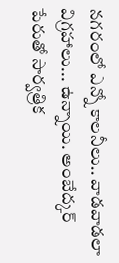నగరంలో ఎన్నో కాలనీలు.. వాడవాడలా విగ్రహాలు... ఉన్నాయి. అంబేద్కర్‌ పేరుతో సార్వత్రిక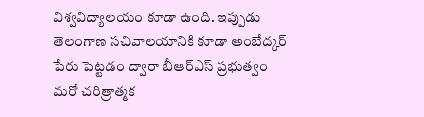విశ్వవిద్యాలయం కూడా ఉంది. ఇప్పుడు తెలంగాణ సచివాలయానికి కూడా అంబేద్కర్‌ పేరు పెట్టడం ద్వారా బీఆర్‌ఎస్‌ ప్రభుత్వం మరో చరిత్రాత్మక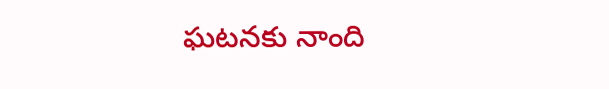ఘటనకు నాంది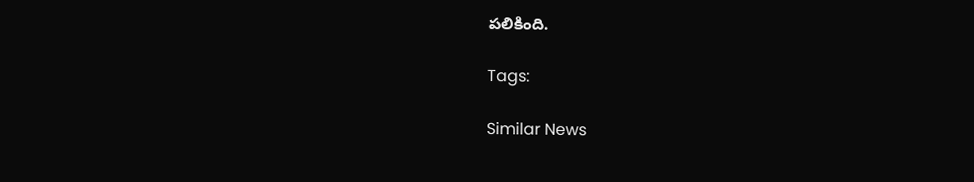పలికింది.

Tags:

Similar News